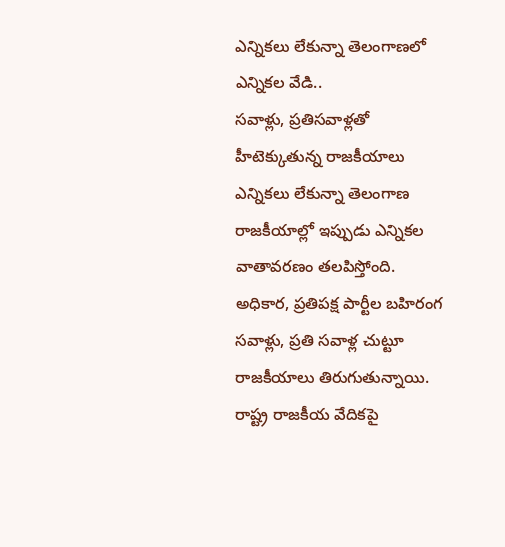ఎన్నికలు లేకున్నా తెలంగాణలో ఎన్నికల వేడి..
సవాళ్లు, ప్రతిసవాళ్లతో హీటెక్కుతున్న రాజకీయాలు
ఎన్నికలు లేకున్నా తెలంగాణ రాజకీయాల్లో ఇప్పుడు ఎన్నికల వాతావరణం తలపిస్తోంది. అధికార, ప్రతిపక్ష పార్టీల బహిరంగ సవాళ్లు, ప్రతి సవాళ్ల చుట్టూ రాజకీయాలు తిరుగుతున్నాయి. రాష్ట్ర రాజకీయ వేదికపై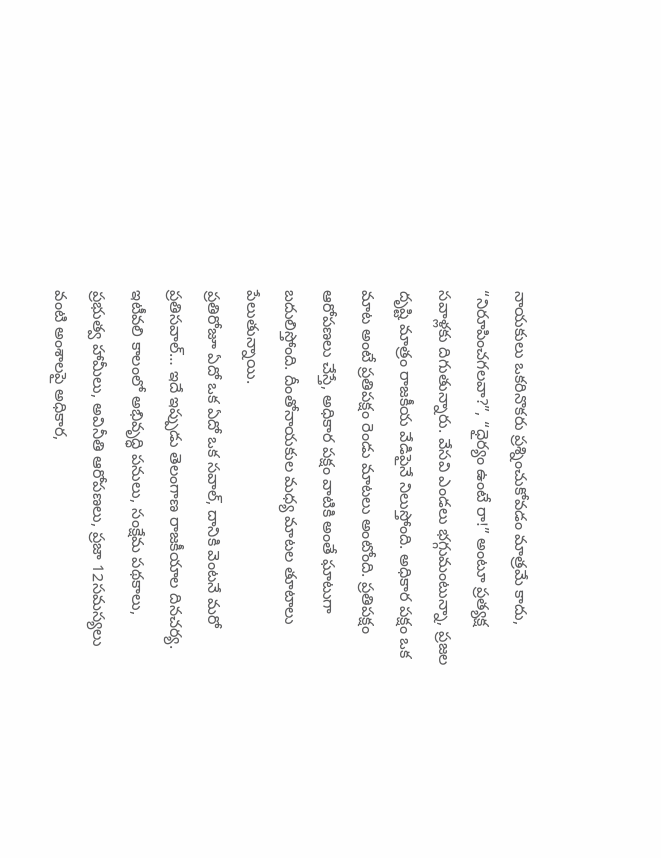నాయకులు ఒకరినొకరు ప్రశ్నించుకోవడం మాత్రమే కాదు, “నిరూపించగలవా?”, “ధైర్యం ఉంటే రా!” అంటూ ప్రత్యక్ష సవాళ్లకు దిగుతున్నారు. వేసవి ఎండలు భగ్గుమంటున్నా, ప్రజల దృష్టి మాత్రం రాజకీయ వేడిపైనే నిలుస్తోంది. అధికార పక్షం ఒక మాట అంటే ప్రతిపక్షం రెండు మాటలు అంటోంది. ప్రతిపక్షం ఆరోపణలు చేస్తే, అధికార పక్షం వాటికి అంతే ఘాటుగా బదులిస్తోంది. దీంతోనాయకుల మధ్య మాటల తూటాలు పేలుతున్నాయి.
ప్రతిరోజూ ఏదో ఒక ఏదో ఒక సవాల్, దానికి వెంటనే మరో ప్రతిసవాల్… ఇదే ఇప్పుడు తెలంగాణ రాజకీయాల దినచర్య. ఇటీవలి కాలంలో అభివృద్ధి పనులు, సంక్షేమ పథకాలు, ప్రభుత్వ హామీలు, అవినీతి ఆరోపణలు, ప్రజా 12సమస్యలు వంటి అంశాలపై అధికార,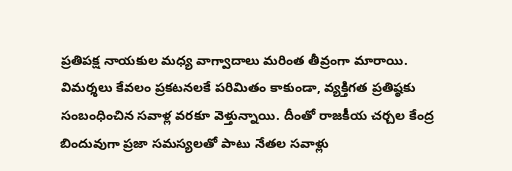ప్రతిపక్ష నాయకుల మధ్య వాగ్వాదాలు మరింత తీవ్రంగా మారాయి. విమర్శలు కేవలం ప్రకటనలకే పరిమితం కాకుండా, వ్యక్తిగత ప్రతిష్ఠకు సంబంధించిన సవాళ్ల వరకూ వెళ్తున్నాయి. దీంతో రాజకీయ చర్చల కేంద్ర బిందువుగా ప్రజా సమస్యలతో పాటు నేతల సవాళ్లు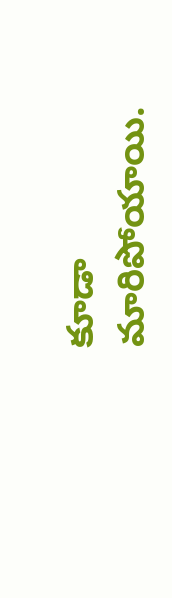కూడా మారిపోయాయి.